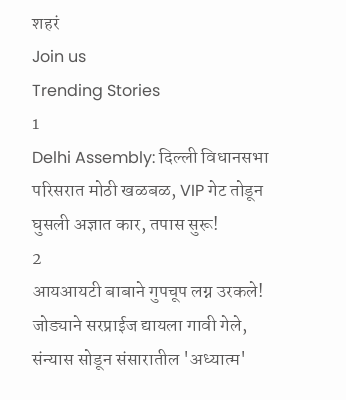शहरं
Join us
Trending Stories
1
Delhi Assembly: दिल्ली विधानसभा परिसरात मोठी खळबळ, VIP गेट तोडून घुसली अज्ञात कार, तपास सुरू!
2
आयआयटी बाबाने गुपचूप लग्न उरकले! जोड्याने सरप्राईज द्यायला गावी गेले, संन्यास सोडून संसारातील 'अध्यात्म'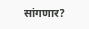सांगणार?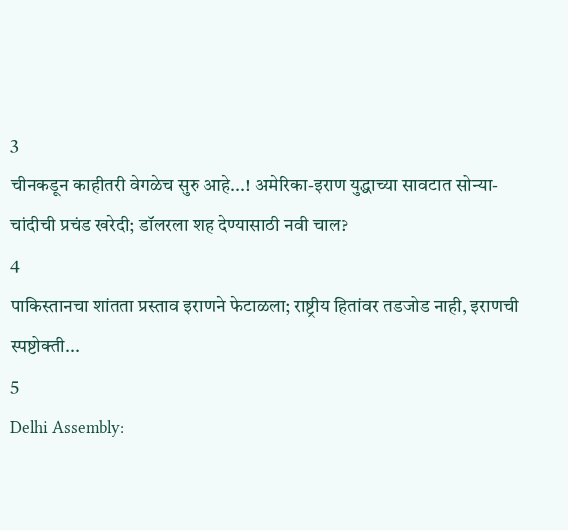3
चीनकडून काहीतरी वेगळेच सुरु आहे...! अमेरिका-इराण युद्धाच्या सावटात सोन्या-चांदीची प्रचंड खरेदी; डॉलरला शह देण्यासाठी नवी चाल?
4
पाकिस्तानचा शांतता प्रस्ताव इराणने फेटाळला; राष्ट्रीय हितांवर तडजोड नाही, इराणची स्पष्टोक्ती...
5
Delhi Assembly: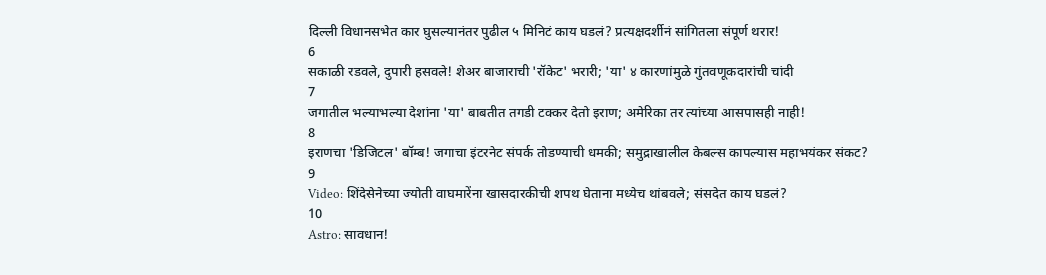दिल्ली विधानसभेत कार घुसल्यानंतर पुढील ५ मिनिटं काय घडलं? प्रत्यक्षदर्शीनं सांगितला संपूर्ण थरार!
6
सकाळी रडवले, दुपारी हसवले! शेअर बाजाराची 'रॉकेट' भरारी; 'या' ४ कारणांमुळे गुंतवणूकदारांची चांदी
7
जगातील भल्याभल्या देशांना 'या' बाबतीत तगडी टक्कर देतो इराण; अमेरिका तर त्यांच्या आसपासही नाही!
8
इराणचा 'डिजिटल' बॉम्ब! जगाचा इंटरनेट संपर्क तोडण्याची धमकी; समुद्राखालील केबल्स कापल्यास महाभयंकर संकट?
9
Video: शिंदेसेनेच्या ज्योती वाघमारेंना खासदारकीची शपथ घेताना मध्येच थांबवले; संसदेत काय घडलं?
10
Astro: सावधान!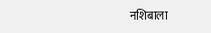नशिबाला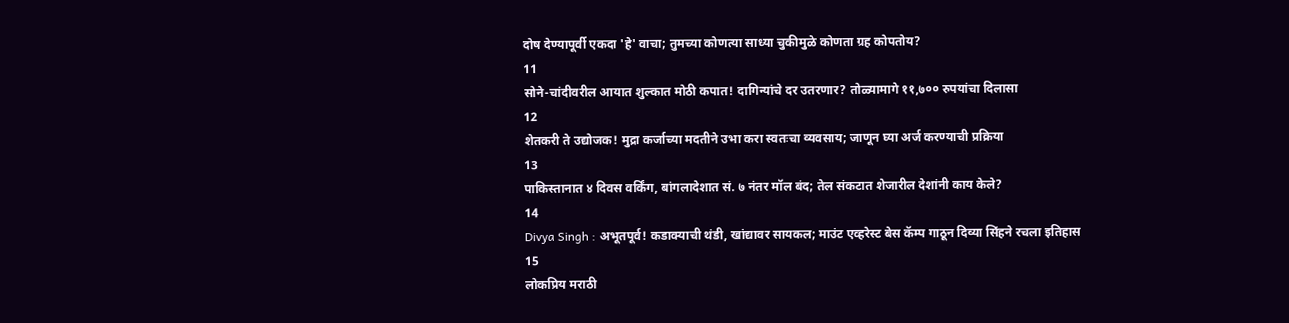दोष देण्यापूर्वी एकदा 'हे' वाचा; तुमच्या कोणत्या साध्या चुकीमुळे कोणता ग्रह कोपतोय?
11
सोने-चांदीवरील आयात शुल्कात मोठी कपात! दागिन्यांचे दर उतरणार? तोळ्यामागे ११,७०० रुपयांचा दिलासा
12
शेतकरी ते उद्योजक! मुद्रा कर्जाच्या मदतीने उभा करा स्वतःचा व्यवसाय; जाणून घ्या अर्ज करण्याची प्रक्रिया
13
पाकिस्तानात ४ दिवस वर्किंग, बांगलादेशात सं. ७ नंतर मॉल बंद; तेल संकटात शेजारील देशांनी काय केले?
14
Divya Singh : अभूतपूर्व! कडाक्याची थंडी, खांद्यावर सायकल; माउंट एव्हरेस्ट बेस कॅम्प गाठून दिव्या सिंहने रचला इतिहास
15
लोकप्रिय मराठी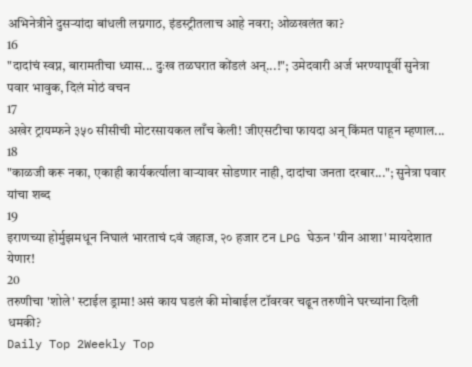अभिनेत्रीने दुसऱ्यांदा बांधली लग्नगाठ, इंडस्ट्रीतलाच आहे नवरा; ओळखलंत का?
16
"दादांचं स्वप्न, बारामतीचा ध्यास... दुःख तळघरात कोंडलं अन्...!"; उमेदवारी अर्ज भरण्यापूर्वी सुनेत्रा पवार भावुक, दिलं मोठं वचन
17
अखेर ट्रायम्फने ३५० सीसीची मोटरसायकल लाँच केली! जीएसटीचा फायदा अन् किंमत पाहून म्हणाल...
18
"काळजी करू नका, एकाही कार्यकर्त्याला वाऱ्यावर सोडणार नाही, दादांचा जनता दरबार..."; सुनेत्रा पवार यांचा शब्द
19
इराणच्या होर्मुझमधून निघालं भारताचं ८वं जहाज, २० हजार टन LPG घेऊन 'ग्रीन आशा' मायदेशात येणार!
20
तरुणीचा 'शोले' स्टाईल ड्रामा! असं काय घडलं की मोबाईल टॉवरवर चढून तरुणीने घरच्यांना दिली धमकी?
Daily Top 2Weekly Top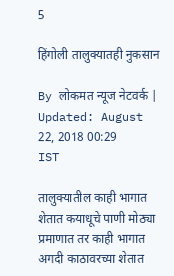5

हिंगोली तालुक्यातही नुकसान

By लोकमत न्यूज नेटवर्क | Updated: August 22, 2018 00:29 IST

तालुक्यातील काही भागात शेतात कयाधूचे पाणी मोठ्या प्रमाणात तर काही भागात अगदी काठावरच्या शेतात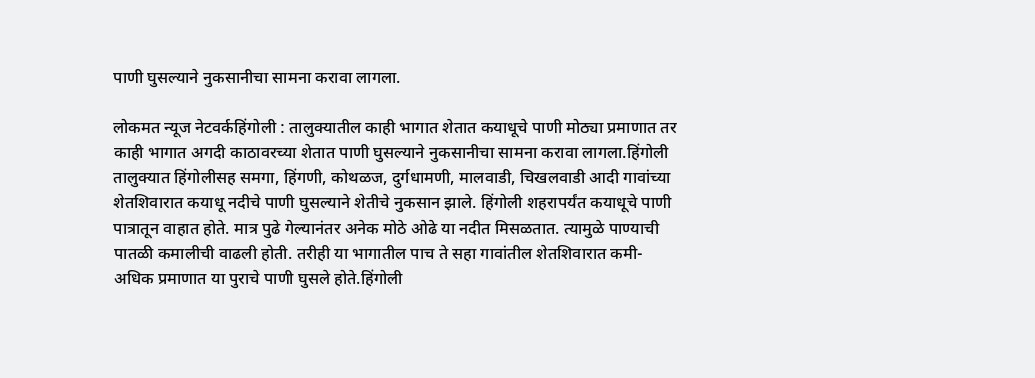पाणी घुसल्याने नुकसानीचा सामना करावा लागला.

लोकमत न्यूज नेटवर्कहिंगोली : तालुक्यातील काही भागात शेतात कयाधूचे पाणी मोठ्या प्रमाणात तर काही भागात अगदी काठावरच्या शेतात पाणी घुसल्याने नुकसानीचा सामना करावा लागला.हिंगोली तालुक्यात हिंगोलीसह समगा, हिंगणी, कोथळज, दुर्गधामणी, मालवाडी, चिखलवाडी आदी गावांच्या शेतशिवारात कयाधू नदीचे पाणी घुसल्याने शेतीचे नुकसान झाले. हिंगोली शहरापर्यंत कयाधूचे पाणी पात्रातून वाहात होते. मात्र पुढे गेल्यानंतर अनेक मोठे ओढे या नदीत मिसळतात. त्यामुळे पाण्याची पातळी कमालीची वाढली होती. तरीही या भागातील पाच ते सहा गावांतील शेतशिवारात कमी-अधिक प्रमाणात या पुराचे पाणी घुसले होते.हिंगोली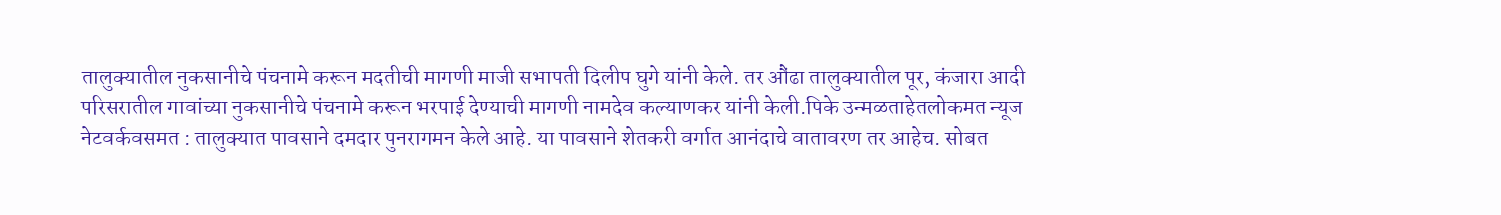तालुक्यातील नुकसानीचे पंचनामे करून मदतीची मागणी माजी सभापती दिलीप घुगे यांनी केले. तर औंढा तालुक्यातील पूर, कंजारा आदी परिसरातील गावांच्या नुकसानीचे पंचनामे करून भरपाई देण्याची मागणी नामदेव कल्याणकर यांनी केली.पिके उन्मळताहेतलोकमत न्यूज नेटवर्कवसमत : तालुक्यात पावसाने दमदार पुनरागमन केले आहे. या पावसाने शेतकरी वर्गात आनंदाचे वातावरण तर आहेच. सोबत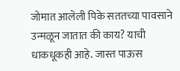जोमात आलेली पिके सततच्या पावसाने उन्मळून जातात की काय? याची धाकधूकही आहे. जास्त पाऊस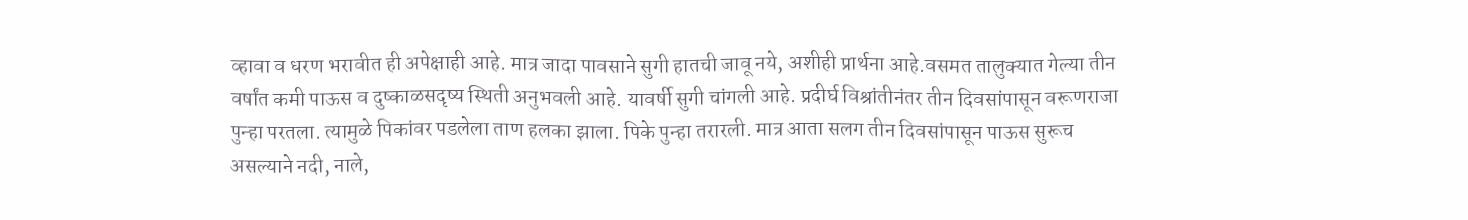व्हावा व धरण भरावीत ही अपेक्षाही आहे. मात्र जादा पावसाने सुगी हातची जावू नये, अशीही प्रार्थना आहे.वसमत तालुक्यात गेल्या तीन वर्षांत कमी पाऊस व दुष्काळसदृष्य स्थिती अनुभवली आहे. यावर्षी सुगी चांगली आहे. प्रदीर्घ विश्रांतीनंतर तीन दिवसांपासून वरूणराजा पुन्हा परतला. त्यामुळे पिकांवर पडलेला ताण हलका झाला. पिके पुन्हा तरारली. मात्र आता सलग तीन दिवसांपासून पाऊस सुरूच असल्याने नदी, नाले,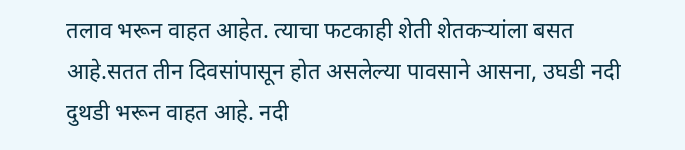तलाव भरून वाहत आहेत. त्याचा फटकाही शेती शेतकऱ्यांला बसत आहे.सतत तीन दिवसांपासून होत असलेल्या पावसाने आसना, उघडी नदी दुथडी भरून वाहत आहे. नदी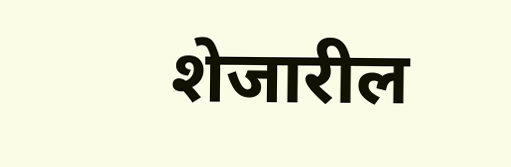शेजारील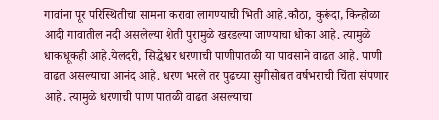गावांना पूर परिस्थितीचा सामना करावा लागण्याची भिती आहे.कौठा, कुरूंदा, किन्होळा आदी गावातील नदी असलेल्या शेती पुरामुळे खरडल्या जाण्याचा धोका आहे. त्यामुळे धाकधूकही आहे.येलदरी, सिद्धेश्वर धरणाची पाणीपातळी या पावसाने वाढत आहे. पाणी वाढत असल्याचा आनंद आहे. धरण भरले तर पुढच्या सुगीसोबत वर्षभराची चिंता संपणार आहे. त्यामुळे धरणाची पाण पातळी वाढत असल्याचा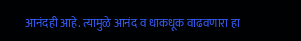आनंदही आहे. त्यामुळे आनंद व धाकधूक वाढवणारा हा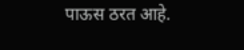पाऊस ठरत आहे.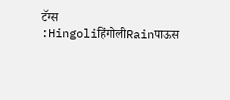टॅग्स :HingoliहिंगोलीRainपाऊस